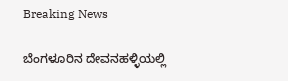Breaking News

ಬೆಂಗಳೂರಿನ ದೇವನಹಳ್ಳಿಯಲ್ಲಿ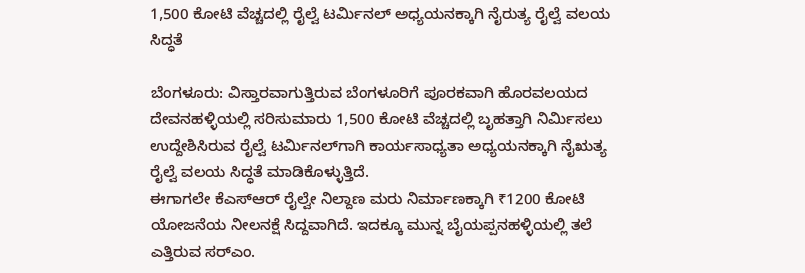1,500 ಕೋಟಿ ವೆಚ್ಚದಲ್ಲಿ ರೈಲ್ವೆ ಟರ್ಮಿನಲ್ ಅಧ್ಯಯನಕ್ಕಾಗಿ ನೈರುತ್ಯ ರೈಲ್ವೆ ವಲಯ ಸಿದ್ಧತೆ

ಬೆಂಗಳೂರು: ವಿಸ್ತಾರವಾಗುತ್ತಿರುವ ಬೆಂಗಳೂರಿಗೆ ಪೂರಕವಾಗಿ ಹೊರವಲಯದ ದೇವನಹಳ್ಳಿಯಲ್ಲಿ ಸರಿಸುಮಾರು 1,500 ಕೋಟಿ ವೆಚ್ಚದಲ್ಲಿ ಬೃಹತ್ತಾಗಿ ನಿರ್ಮಿಸಲು ಉದ್ದೇಶಿಸಿರುವ ರೈಲ್ವೆ ಟರ್ಮಿನಲ್‌ಗಾಗಿ ಕಾರ್ಯಸಾಧ್ಯತಾ ಅಧ್ಯಯನಕ್ಕಾಗಿ ನೈಋತ್ಯ ರೈಲ್ವೆ ವಲಯ ಸಿದ್ಧತೆ ಮಾಡಿಕೊಳ್ಳುತ್ತಿದೆ.
ಈಗಾಗಲೇ ಕೆಎಸ್‌ಆರ್ ರೈಲ್ವೇ ನಿಲ್ದಾಣ ಮರು ನಿರ್ಮಾಣಕ್ಕಾಗಿ ₹1200 ಕೋಟಿ ಯೋಜನೆಯ ನೀಲನಕ್ಷೆ ಸಿದ್ದವಾಗಿದೆ. ಇದಕ್ಕೂ ಮುನ್ನ ಬೈಯಪ್ಪನಹಳ್ಳಿಯಲ್ಲಿ ತಲೆ ಎತ್ತಿರುವ ಸರ್‌ಎಂ.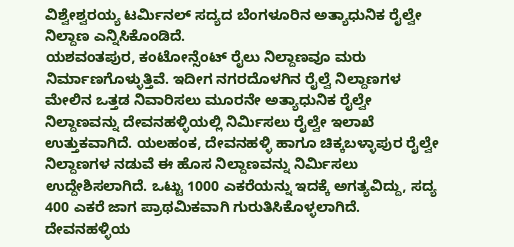ವಿಶ್ವೇಶ್ವರಯ್ಯ ಟರ್ಮಿನಲ್ ಸದ್ಯದ ಬೆಂಗಳೂರಿನ ಅತ್ಯಾಧುನಿಕ ರೈಲ್ವೇ ನಿಲ್ದಾಣ ಎನ್ನಿಸಿಕೊಂಡಿದೆ.
ಯಶವಂತಪುರ, ಕಂಟೋನ್ಸೆಂಟ್ ರೈಲು ನಿಲ್ದಾಣವೂ ಮರು ನಿರ್ಮಾಣಗೊಳ್ಳುತ್ತಿವೆ. ಇದೀಗ ನಗರದೊಳಗಿನ ರೈಲ್ವೆ ನಿಲ್ದಾಣಗಳ ಮೇಲಿನ ಒತ್ತಡ ನಿವಾರಿಸಲು ಮೂರನೇ ಅತ್ಯಾಧುನಿಕ ರೈಲ್ವೇ ನಿಲ್ದಾಣವನ್ನು ದೇವನಹಳ್ಳಿಯಲ್ಲಿ ನಿರ್ಮಿಸಲು ರೈಲ್ವೇ ಇಲಾಖೆ ಉತ್ತುಕವಾಗಿದೆ. ಯಲಹಂಕ, ದೇವನಹಳ್ಳಿ ಹಾಗೂ ಚಿಕ್ಕಬಳ್ಳಾಪುರ ರೈಲ್ವೇ ನಿಲ್ದಾಣಗಳ ನಡುವೆ ಈ ಹೊಸ ನಿಲ್ದಾಣವನ್ನು ನಿರ್ಮಿಸಲು ಉದ್ದೇಶಿಸಲಾಗಿದೆ. ಒಟ್ಟು 1000 ಎಕರೆಯನ್ನು ಇದಕ್ಕೆ ಅಗತ್ಯವಿದ್ದು, ಸದ್ಯ 400 ಎಕರೆ ಜಾಗ ಪ್ರಾಥಮಿಕವಾಗಿ ಗುರುತಿಸಿಕೊಳ್ಳಲಾಗಿದೆ.
ದೇವನಹಳ್ಳಿಯ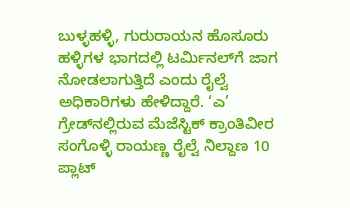ಬುಳ್ಳಹಳ್ಳಿ, ಗುರುರಾಯನ ಹೊಸೂರು ಹಳ್ಳಿಗಳ ಭಾಗದಲ್ಲಿ ಟರ್ಮಿನಲ್‌ಗೆ ಜಾಗ ನೋಡಲಾಗುತ್ತಿದೆ ಎಂದು ರೈಲ್ವೆ ಅಧಿಕಾರಿಗಳು ಹೇಳಿದ್ದಾರೆ. ‘ಎ’ ಗ್ರೇಡ್‌ನಲ್ಲಿರುವ ಮೆಜೆಸ್ಟಿಕ್ ಕ್ರಾಂತಿವೀರ ಸಂಗೊಳ್ಳಿ ರಾಯಣ್ಣ ರೈಲ್ವೆ ನಿಲ್ದಾಣ 10 ಪ್ಲಾಟ್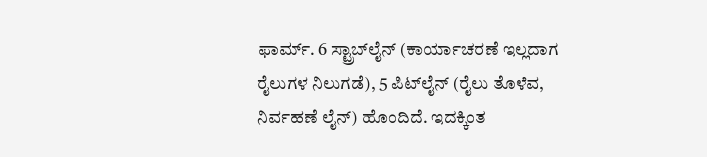ಫಾರ್ಮ್. 6 ಸ್ಟ್ರಾಬ್‌ಲೈನ್ (ಕಾರ್ಯಾಚರಣೆ ಇಲ್ಲದಾಗ ರೈಲುಗಳ ನಿಲುಗಡೆ), 5 ಪಿಟ್‌ಲೈನ್ (ರೈಲು ತೊಳೆವ, ನಿರ್ವಹಣೆ ಲೈನ್) ಹೊಂದಿದೆ. ಇದಕ್ಕಿಂತ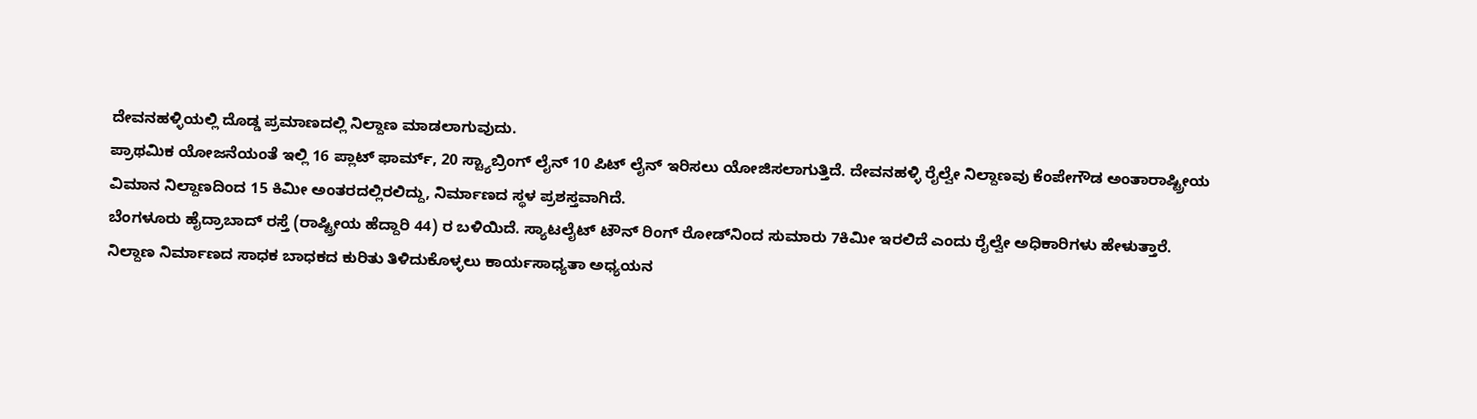ದೇವನಹಳ್ಳಿಯಲ್ಲಿ ದೊಡ್ಡ ಪ್ರಮಾಣದಲ್ಲಿ ನಿಲ್ದಾಣ ಮಾಡಲಾಗುವುದು.
ಪ್ರಾಥಮಿಕ ಯೋಜನೆಯಂತೆ ಇಲ್ಲಿ 16 ಪ್ಲಾಟ್ ಫಾರ್ಮ್, 20 ಸ್ಟ್ಯಾಬ್ರಿಂಗ್ ಲೈನ್ 10 ಪಿಟ್‌ ಲೈನ್ ಇರಿಸಲು ಯೋಜಿಸಲಾಗುತ್ತಿದೆ. ದೇವನಹಳ್ಳಿ ರೈಲ್ವೇ ನಿಲ್ದಾಣವು ಕೆಂಪೇಗೌಡ ಅಂತಾರಾಷ್ಟ್ರೀಯ ವಿಮಾನ ನಿಲ್ದಾಣದಿಂದ 15 ಕಿಮೀ ಅಂತರದಲ್ಲಿರಲಿದ್ದು, ನಿರ್ಮಾಣದ ಸ್ಥಳ ಪ್ರಶಸ್ತವಾಗಿದೆ.
ಬೆಂಗಳೂರು ಹೈದ್ರಾಬಾದ್ ರಸ್ತೆ (ರಾಷ್ಟ್ರೀಯ ಹೆದ್ದಾರಿ 44) ರ ಬಳಿಯಿದೆ. ಸ್ಯಾಟಲೈಟ್ ಟೌನ್ ರಿಂಗ್ ರೋಡ್‌ನಿಂದ ಸುಮಾರು 7ಕಿಮೀ ಇರಲಿದೆ ಎಂದು ರೈಲ್ವೇ ಅಧಿಕಾರಿಗಳು ಹೇಳುತ್ತಾರೆ. ನಿಲ್ದಾಣ ನಿರ್ಮಾಣದ ಸಾಧಕ ಬಾಧಕದ ಕುರಿತು ತಿಳಿದುಕೊಳ್ಳಲು ಕಾರ್ಯಸಾಧ್ಯತಾ ಅಧ್ಯಯನ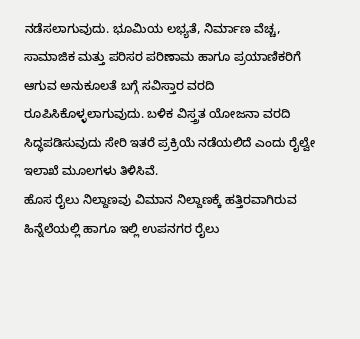ನಡೆಸಲಾಗುವುದು. ಭೂಮಿಯ ಲಭ್ಯತೆ, ನಿರ್ಮಾಣ ವೆಚ್ಚ, ಸಾಮಾಜಿಕ ಮತ್ತು ಪರಿಸರ ಪರಿಣಾಮ ಹಾಗೂ ಪ್ರಯಾಣಿಕರಿಗೆ ಆಗುವ ಅನುಕೂಲತೆ ಬಗ್ಗೆ ಸವಿಸ್ತಾರ ವರದಿ ರೂಪಿಸಿಕೊಳ್ಳಲಾಗುವುದು. ಬಳಿಕ ವಿಸ್ತ್ರತ ಯೋಜನಾ ವರದಿ ಸಿದ್ಧಪಡಿಸುವುದು ಸೇರಿ ಇತರೆ ಪ್ರಕ್ರಿಯೆ ನಡೆಯಲಿದೆ ಎಂದು ರೈಲ್ವೇ ಇಲಾಖೆ ಮೂಲಗಳು ತಿಳಿಸಿವೆ.
ಹೊಸ ರೈಲು ನಿಲ್ದಾಣವು ವಿಮಾನ ನಿಲ್ದಾಣಕ್ಕೆ ಹತ್ತಿರವಾಗಿರುವ ಹಿನ್ನೆಲೆಯಲ್ಲಿ ಹಾಗೂ ಇಲ್ಲಿ ಉಪನಗರ ರೈಲು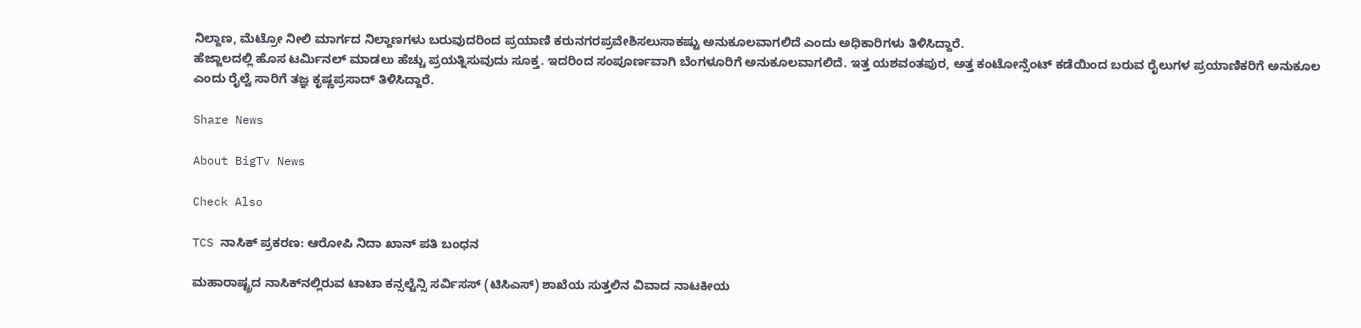ನಿಲ್ದಾಣ, ಮೆಟ್ರೋ ನೀಲಿ ಮಾರ್ಗದ ನಿಲ್ದಾಣಗಳು ಬರುವುದರಿಂದ ಪ್ರಯಾಣಿ ಕರುನಗರಪ್ರವೇಶಿಸಲುಸಾಕಷ್ಟು ಅನುಕೂಲವಾಗಲಿದೆ ಎಂದು ಅಧಿಕಾರಿಗಳು ತಿಳಿಸಿದ್ದಾರೆ.
ಹೆಜ್ಜಾಲದಲ್ಲಿ ಹೊಸ ಟರ್ಮಿನಲ್‌ ಮಾಡಲು ಹೆಚ್ಚು ಪ್ರಯತ್ನಿಸುವುದು ಸೂಕ್ತ. ಇದರಿಂದ ಸಂಪೂರ್ಣವಾಗಿ ಬೆಂಗಳೂರಿಗೆ ಅನುಕೂಲವಾಗಲಿದೆ. ಇತ್ತ ಯಶವಂತಪುರ, ಅತ್ತ ಕಂಟೋನ್ಸೆಂಟ್ ಕಡೆಯಿಂದ ಬರುವ ರೈಲುಗಳ ಪ್ರಯಾಣಿಕರಿಗೆ ಅನುಕೂಲ ಎಂದು ರೈಲ್ವೆ ಸಾರಿಗೆ ತಜ್ಞ ಕೃಷ್ಣಪ್ರಸಾದ್ ತಿಳಿಸಿದ್ದಾರೆ.

Share News

About BigTv News

Check Also

TCS ನಾಸಿಕ್ ಪ್ರಕರಣ: ಆರೋಪಿ ನಿದಾ ಖಾನ್ ಪತಿ ಬಂಧನ

ಮಹಾರಾಷ್ಟ್ರದ ನಾಸಿಕ್‌ನಲ್ಲಿರುವ ಟಾಟಾ ಕನ್ಸಲ್ಟೆನ್ಸಿ ಸರ್ವಿಸಸ್ (ಟಿಸಿಎಸ್) ಶಾಖೆಯ ಸುತ್ತಲಿನ ವಿವಾದ ನಾಟಕೀಯ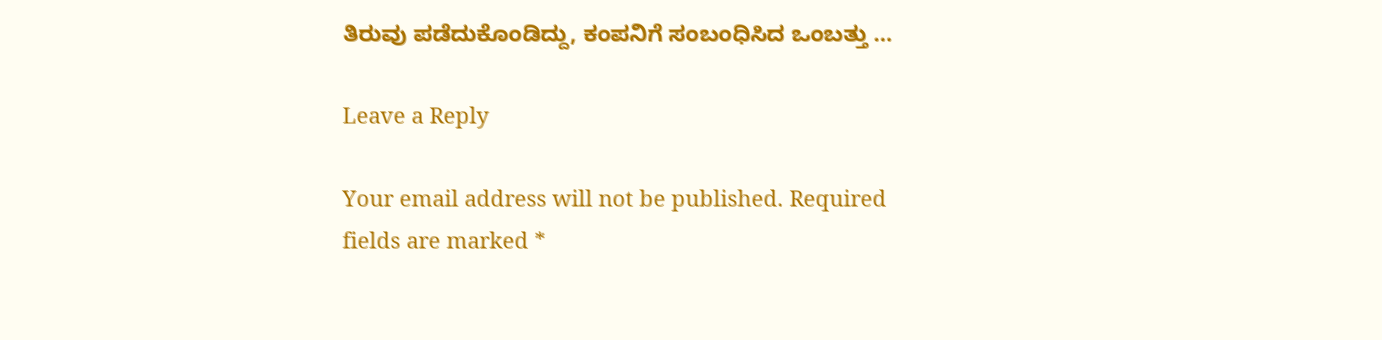ತಿರುವು ಪಡೆದುಕೊಂಡಿದ್ದು, ಕಂಪನಿಗೆ ಸಂಬಂಧಿಸಿದ ಒಂಬತ್ತು …

Leave a Reply

Your email address will not be published. Required fields are marked *